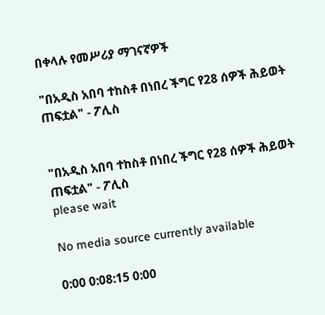በቀላሉ የመሥሪያ ማገናኛዎች

"በአዲስ አበባ ተከስቶ በነበረ ችግር የ28 ሰዎች ሕይወት ጠፍቷል" - ፖሊስ


"በአዲስ አበባ ተከስቶ በነበረ ችግር የ28 ሰዎች ሕይወት ጠፍቷል" - ፖሊስ
please wait

No media source currently available

0:00 0:08:15 0:00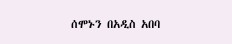ሰሞኑን በአዲስ አበባ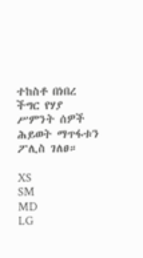ተከስቶ በነበረ ችግር የሃያ ሥምንት ሰዎች ሕይወት ማጥፋቱን ፖሊስ ገለፀ።

XS
SM
MD
LG